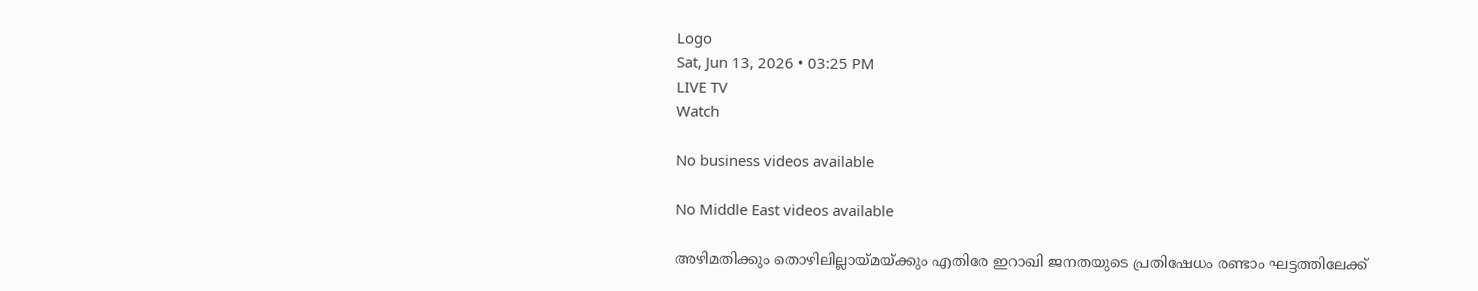Logo
Sat, Jun 13, 2026 • 03:25 PM
LIVE TV
Watch

No business videos available

No Middle East videos available

അഴിമതിക്കും തൊഴിലില്ലായ്മയ്ക്കും എതിരേ ഇറാഖി ജനതയുടെ പ്രതിഷേധം രണ്ടാം ഘട്ടത്തിലേക്ക്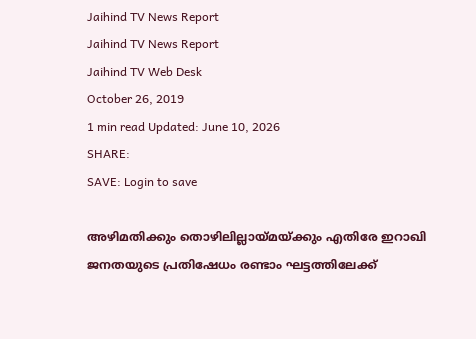Jaihind TV News Report
Jaihind TV News Report
Jaihind TV Web Desk
October 26, 2019
1 min read Updated: June 10, 2026
SHARE:
SAVE: Login to save

അഴിമതിക്കും തൊഴിലില്ലായ്മയ്ക്കും എതിരേ ഇറാഖി ജനതയുടെ പ്രതിഷേധം രണ്ടാം ഘട്ടത്തിലേക്ക്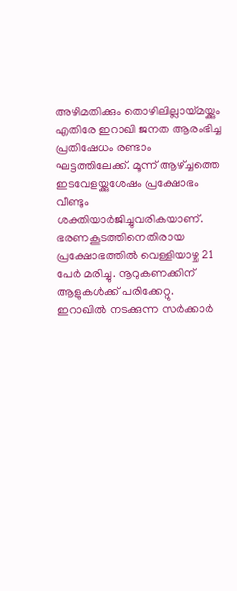അഴിമതിക്കും തൊഴിലില്ലായ്മയ്ക്കും എതിരേ ഇറാഖി ജനത ആരംഭിച്ച പ്രതിഷേധം രണ്ടാം ഘട്ടത്തിലേക്ക്. മൂന്ന് ആഴ്ച്ചത്തെ ഇടവേളയ്ക്കുശേഷം പ്രക്ഷോഭം വീണ്ടും ശക്തിയാർജിച്ചുവരികയാണ്. ഭരണകൂടത്തിനെതിരായ പ്രക്ഷോഭത്തിൽ വെള്ളിയാഴ്ച 21 പേർ മരിച്ചു. നൂറുകണക്കിന് ആളുകൾക്ക് പരിക്കേറ്റു. ഇറാഖിൽ നടക്കുന്ന സർക്കാർ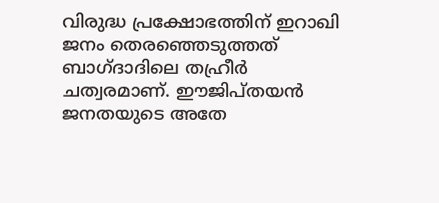വിരുദ്ധ പ്രക്ഷോഭത്തിന് ഇറാഖി ജനം തെരഞ്ഞെടുത്തത് ബാഗ്ദാദിലെ തഹ്രീർ ചത്വരമാണ്. ഈജിപ്തയൻ ജനതയുടെ അതേ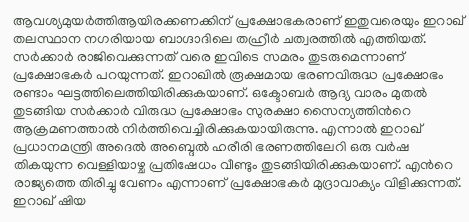ആവശ്യമുയർത്തിആയിരക്കണക്കിന് പ്രക്ഷോഭകരാണ് ഇതുവരെയും ഇറാഖ് തലസ്ഥാന നഗരിയായ ബാഗ്ദാദിലെ തഹ്രീർ ചത്വരത്തിൽ എത്തിയത്. സർക്കാർ രാജിവെക്കുന്നത് വരെ ഇവിടെ സമരം തുടരുമെന്നാണ് പ്രക്ഷോഭകർ പറയുന്നത്. ഇറാഖിൽ രൂക്ഷമായ ഭരണവിരുദ്ധ പ്രക്ഷോഭം രണ്ടാം ഘട്ടത്തിലെത്തിയിരിക്കുകയാണ്. ഒക്ടോബർ ആദ്യ വാരം മുതൽ തുടങ്ങിയ സർക്കാർ വിരുദ്ധ പ്രക്ഷോഭം സുരക്ഷാ സൈന്യത്തിന്‍റെ ആക്രമണത്താൽ നിർത്തിവെച്ചിരിക്കുകയായിരുന്നു. എന്നാൽ ഇറാഖ് പ്രധാനമന്ത്രി അദെൽ അബ്ദെൽ ഹരീരി ഭരണത്തിലേറി ഒരു വർഷ തികയുന്ന വെള്ളിയാഴ്ച പ്രതിഷേധം വീണ്ടും തുടങ്ങിയിരിക്കുകയാണ്. എന്‍റെ രാജ്യത്തെ തിരിച്ചു വേണം എന്നാണ് പ്രക്ഷോഭകർ മുദ്രാവാക്യം വിളിക്കുന്നത്. ഇറാഖ് ഷിയ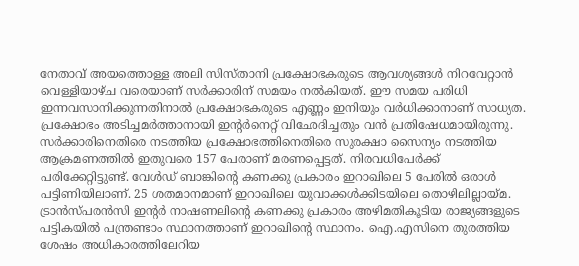നേതാവ് അയത്തൊള്ള അലി സിസ്താനി പ്രക്ഷോഭകരുടെ ആവശ്യങ്ങൾ നിറവേറ്റാൻ വെള്ളിയാഴ്ച വരെയാണ് സർക്കാരിന് സമയം നൽകിയത്. ഈ സമയ പരിധി ഇന്നവസാനിക്കുന്നതിനാൽ പ്രക്ഷോഭകരുടെ എണ്ണം ഇനിയും വർധിക്കാനാണ് സാധ്യത. പ്രക്ഷോഭം അടിച്ചമർത്താനായി ഇന്‍റർനെറ്റ് വിഛേദിച്ചതും വൻ പ്രതിഷേധമായിരുന്നു. സർക്കാരിനെതിരെ നടത്തിയ പ്രക്ഷോഭത്തിനെതിരെ സുരക്ഷാ സൈന്യം നടത്തിയ ആക്രമണത്തിൽ ഇതുവരെ 157 പേരാണ് മരണപ്പെട്ടത്. നിരവധിപേർക്ക് പരിക്കേറ്റിട്ടുണ്ട്. വേൾഡ് ബാങ്കിന്റെ കണക്കു പ്രകാരം ഇറാഖിലെ 5 പേരിൽ ഒരാൾ പട്ടിണിയിലാണ്. 25 ശതമാനമാണ് ഇറാഖിലെ യുവാക്കൾക്കിടയിലെ തൊഴിലില്ലായ്മ. ട്രാൻസ്പരൻസി ഇന്‍റർ നാഷണലിന്‍റെ കണക്കു പ്രകാരം അഴിമതികൂടിയ രാജ്യങ്ങളുടെ പട്ടികയിൽ പന്ത്രണ്ടാം സ്ഥാനത്താണ് ഇറാഖിന്റെ സ്ഥാനം. ഐ.എസിനെ തുരത്തിയ ശേഷം അധികാരത്തിലേറിയ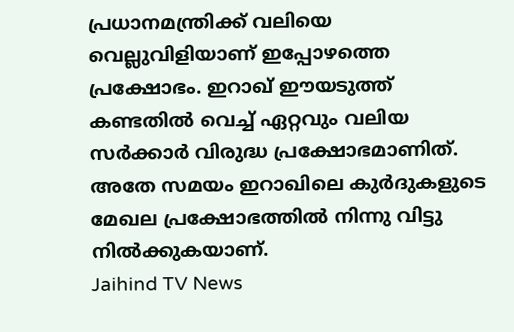പ്രധാനമന്ത്രിക്ക് വലിയെ വെല്ലുവിളിയാണ് ഇപ്പോഴത്തെ പ്രക്ഷോഭം. ഇറാഖ് ഈയടുത്ത് കണ്ടതിൽ വെച്ച് ഏറ്റവും വലിയ സർക്കാർ വിരുദ്ധ പ്രക്ഷോഭമാണിത്. അതേ സമയം ഇറാഖിലെ കുർദുകളുടെ മേഖല പ്രക്ഷോഭത്തിൽ നിന്നു വിട്ടു നിൽക്കുകയാണ്.
Jaihind TV News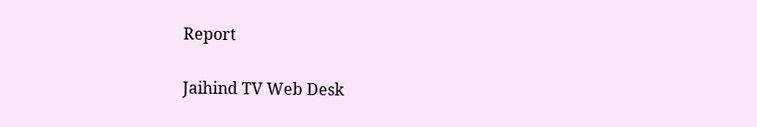Report

Jaihind TV Web Desk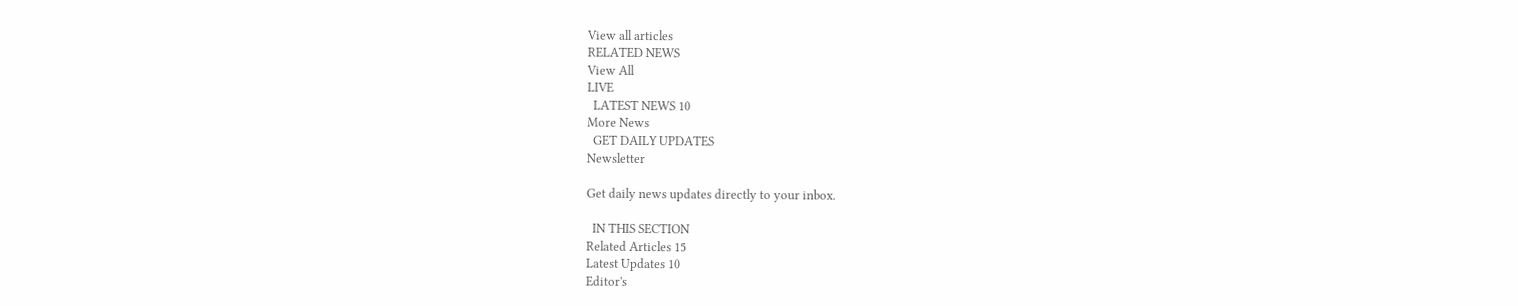View all articles
RELATED NEWS
View All
LIVE
  LATEST NEWS 10
More News
  GET DAILY UPDATES
Newsletter

Get daily news updates directly to your inbox.

  IN THIS SECTION
Related Articles 15
Latest Updates 10
Editor's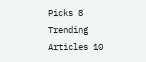Picks 8
Trending Articles 10